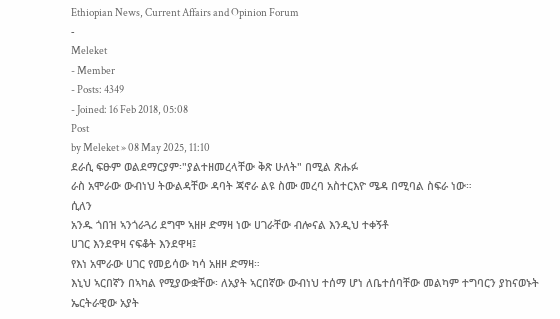Ethiopian News, Current Affairs and Opinion Forum
-
Meleket
- Member
- Posts: 4349
- Joined: 16 Feb 2018, 05:08
Post
by Meleket » 08 May 2025, 11:10
ደራሲ ፍፁም ወልደማርያም፡"ያልተዘመረላቸው ቅጽ ሁለት" በሚል ጽሑፉ
ራስ አሞራው ውብነህ ትውልዳቸው ዳባት ጃኖራ ልዩ ስሙ መረባ አስተርእዮ ሜዳ በሚባል ስፍራ ነው።
ሲለን
አንዱ ጎበዝ ኣንጎራጓሪ ደግሞ ኣዘዞ ድማዛ ነው ሀገራቸው ብሎናል እንዲህ ተቀኝቶ
ሀገር እንደዋዛ ናፍቆት እንደዋዛ፤
የእነ አሞራው ሀገር የመይሳው ካሳ አዘዞ ድማዛ።
እኒህ ኣርበኛን በኣካል የሚያውቋቸው፡ ለአያት ኣርበኛው ውብነህ ተሰማ ሆነ ለቤተሰባቸው መልካም ተግባርን ያከናወኑት ኤርትራዊው አያት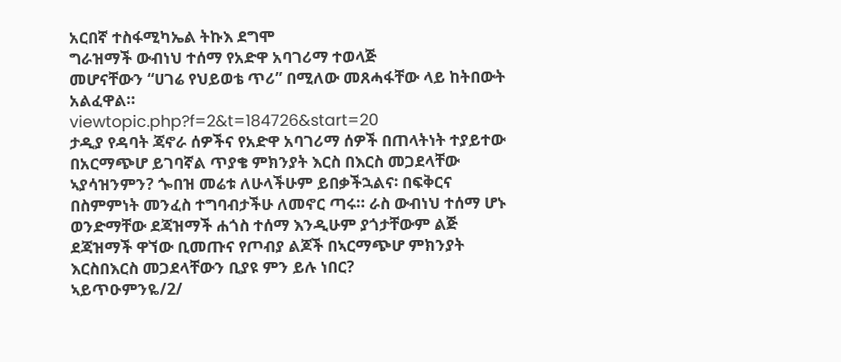አርበኛ ተስፋሚካኤል ትኩእ ደግሞ
ግራዝማች ውብነህ ተሰማ የአድዋ አባገሪማ ተወላጅ
መሆናቸውን “ሀገሬ የህይወቴ ጥሪ” በሚለው መጸሓፋቸው ላይ ከትበውት አልፈዋል።
viewtopic.php?f=2&t=184726&start=20
ታዲያ የዳባት ጃኖራ ሰዎችና የአድዋ አባገሪማ ሰዎች በጠላትነት ተያይተው በአርማጭሆ ይገባኛል ጥያቄ ምክንያት እርስ በእርስ መጋደላቸው ኣያሳዝንምን? ጐበዝ መሬቱ ለሁላችሁም ይበቃችኋልና፡ በፍቅርና በስምምነት መንፈስ ተግባብታችሁ ለመኖር ጣሩ። ራስ ውብነህ ተሰማ ሆኑ ወንድማቸው ደጃዝማች ሐጎስ ተሰማ እንዲሁም ያጎታቸውም ልጅ ደጃዝማች ዋኘው ቢመጡና የጦብያ ልጆች በኣርማጭሆ ምክንያት እርስበእርስ መጋደላቸውን ቢያዩ ምን ይሉ ነበር?
ኣይጥዑምንዬ/2/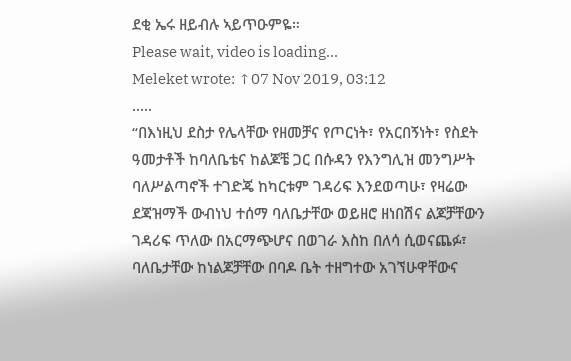ደቂ ኤሩ ዘይብሉ ኣይጥዑምዬ።
Please wait, video is loading...
Meleket wrote: ↑07 Nov 2019, 03:12
.....
“በእነዚህ ደስታ የሌላቸው የዘመቻና የጦርነት፣ የአርበኝነት፣ የስደት ዓመታቶች ከባለቤቴና ከልጆቼ ጋር በሱዳን የእንግሊዝ መንግሥት ባለሥልጣኖች ተገድጄ ከካርቱም ገዳሪፍ እንደወጣሁ፣ የዛሬው ደጃዝማች ውብነህ ተሰማ ባለቤታቸው ወይዘሮ ዘነበሽና ልጆቻቸውን ገዳሪፍ ጥለው በአርማጭሆና በወገራ እስከ በለሳ ሲወናጨፉ፣ ባለቤታቸው ከነልጆቻቸው በባዶ ቤት ተዘግተው አገኘሁዋቸውና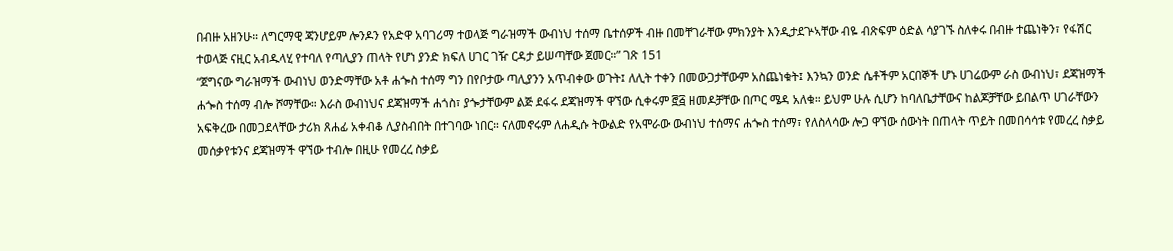በብዙ አዘንሁ። ለግርማዊ ጃንሆይም ሎንዶን የአድዋ አባገሪማ ተወላጅ ግራዝማች ውብነህ ተሰማ ቤተሰዎች ብዙ በመቸገራቸው ምክንያት እንዲታደጕኣቸው ብዬ ብጽፍም ዕድል ሳያገኙ ስለቀሩ በብዙ ተጨነቅን፣ የፋሽር ተወላጅ ናዚር አብዱላሂ የተባለ የጣሊያን ጠላት የሆነ ያንድ ክፍለ ሀገር ገዥ ርዳታ ይሠጣቸው ጀመር።” ገጽ 151
“ጀግናው ግራዝማች ውብነህ ወንድማቸው አቶ ሐጐስ ተሰማ ግን በየቦታው ጣሊያንን አጥብቀው ወጉት፤ ለሊት ተቀን በመውጋታቸውም አስጨነቁት፤ እንኳን ወንድ ሴቶችም አርበኞች ሆኑ ሀገሬውም ራስ ውብነህ፣ ደጃዝማች ሐጐስ ተሰማ ብሎ ሾማቸው። እራስ ውብነህና ደጃዝማች ሐጎስ፣ ያጐታቸውም ልጅ ደፋሩ ደጃዝማች ዋኘው ሲቀሩም ፸፭ ዘመዶቻቸው በጦር ሜዳ አለቁ። ይህም ሁሉ ሲሆን ከባለቤታቸውና ከልጆቻቸው ይበልጥ ሀገራቸውን አፍቅረው በመጋደላቸው ታሪክ ጸሐፊ አቀብቆ ሊያስብበት በተገባው ነበር። ናለመኖሩም ለሐዲሱ ትውልድ የአሞራው ውብነህ ተሰማና ሐጐስ ተሰማ፣ የለስላሳው ሎጋ ዋኘው ሰውነት በጠላት ጥይት በመበሳሳቱ የመረረ ስቃይ መሰቃየቱንና ደጃዝማች ዋኘው ተብሎ በዚሁ የመረረ ስቃይ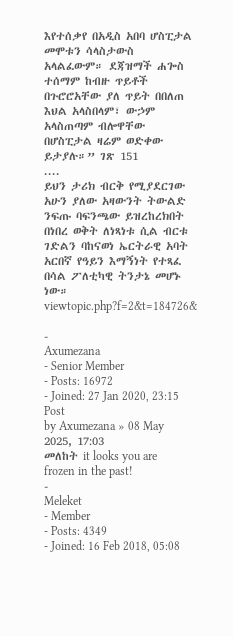እየተሰቃየ በአዲስ አበባ ሆስፒታል መሞቱን ሳላስታውስ አላልፈውም። ደጃዝማች ሐጐስ ተሰማም ከብዙ ጥይቶች በጉሮሮአቸው ያለ ጥይት በበለጠ እህል አላስበላም፣ ውኃም አላስጠጣም ብሎዋቸው በሆስፒታል ዛሬም ወድቀው ይታያሉ።” ገጽ 151
....
ይህን ታሪክ ብርቅ የሚያደርገው አሁን ያለው አዛውንት ትውልድ ንፍጡ ባፍንጫው ይዝረከረክበት በነበረ ወቅት ለነጻነቱ ሲል ብርቱ ገድልን ባከናወነ ኤርትራዊ አባት አርበኛ የዓይን እማኝነት የተጻፈ በሳል ፖለቲካዊ ትንታኔ መሆኑ ነው። viewtopic.php?f=2&t=184726&

-
Axumezana
- Senior Member
- Posts: 16972
- Joined: 27 Jan 2020, 23:15
Post
by Axumezana » 08 May 2025, 17:03
መለከት it looks you are frozen in the past!
-
Meleket
- Member
- Posts: 4349
- Joined: 16 Feb 2018, 05:08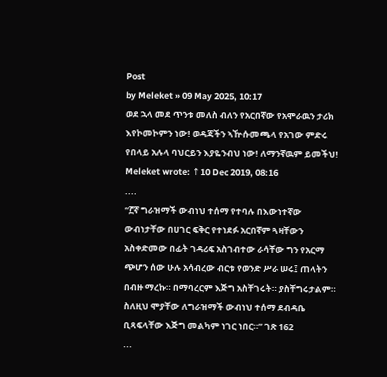Post
by Meleket » 09 May 2025, 10:17
ወደ ኋላ መደ ጥንቱ መለስ ብለን የአርበኛው የአሞራዉን ታሪክ እየኮመኮምን ነው! ወዳጃችን ኣዅሱመጫላ የአገው ምድሩ የበላይ አሉላ ባህርይን እያዬንብህ ነው! ለማንኛዉም ይመችህ!
Meleket wrote: ↑10 Dec 2019, 08:16
....
“፫ኛ ግራዝማች ውብነህ ተሰማ የተባሉ በእውነተኛው ውብነታቸው በሀገር ፍቅር የተነደፉ አርበኛም ጓዛቸውን አስቀድመው በፊት ገዳሪፍ አስገብተው ራሳቸው ግን የአርማ ጭሆን ሰው ሁሉ አሳብረው ብርቱ የወንድ ሥራ ሠሩ፤ ጠላትን በብዙ ማረኩ። በማባረርም እጅግ አስቸገሩት። ያስቸግሩታልም። ስለዚህ ሞያቸው ለግራዝማች ውብነህ ተሰማ ደብዳቤ ቢጻፍላቸው እጅግ መልካም ነገር ነበር።” ገጽ 162
...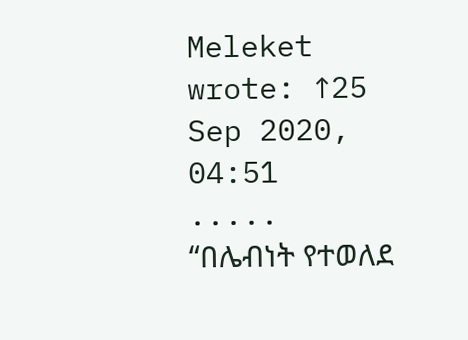Meleket wrote: ↑25 Sep 2020, 04:51
.....
“በሌብነት የተወለደ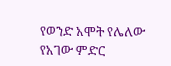የወንድ አሞት የሌለው የአገው ምድር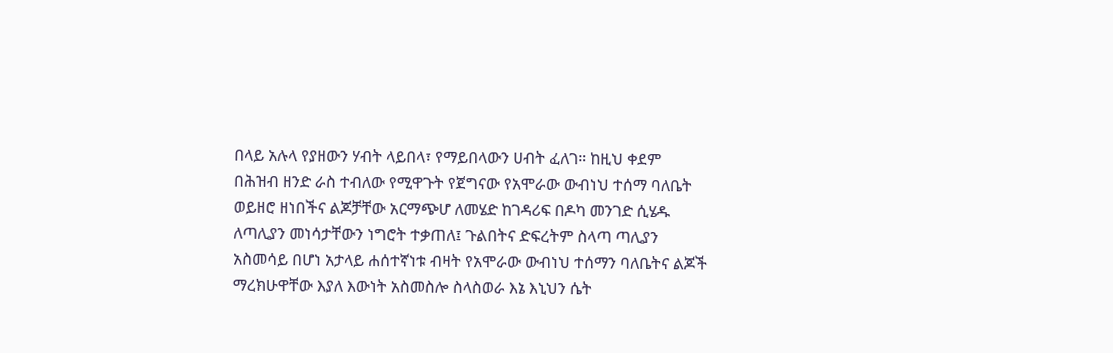በላይ አሉላ የያዘውን ሃብት ላይበላ፣ የማይበላውን ሀብት ፈለገ። ከዚህ ቀደም በሕዝብ ዘንድ ራስ ተብለው የሚዋጉት የጀግናው የአሞራው ውብነህ ተሰማ ባለቤት ወይዘሮ ዘነበችና ልጆቻቸው አርማጭሆ ለመሄድ ከገዳሪፍ በዶካ መንገድ ሲሄዱ ለጣሊያን መነሳታቸውን ነግሮት ተቃጠለ፤ ጉልበትና ድፍረትም ስላጣ ጣሊያን አስመሳይ በሆነ አታላይ ሐሰተኛነቱ ብዛት የአሞራው ውብነህ ተሰማን ባለቤትና ልጆች ማረክሁዋቸው እያለ እውነት አስመስሎ ስላስወራ እኔ እኒህን ሴት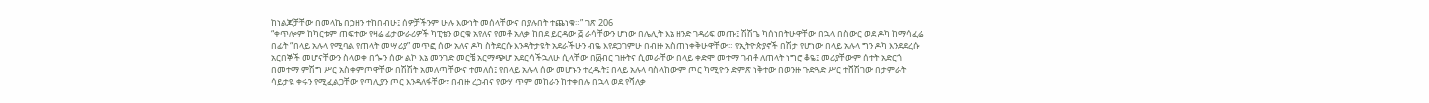ከነልጆቻቸው በመላኬ በኃዘን ተከበብሁ፤ ሰዎቻችንም ሁሉ እውነት መሰላቸውና በያሉበት ተጨነቁ።” ገጽ 206
“ቀጥሎም ከካርቱም ጠፍተው የዛሬ ፊታውራሪዎች ካፒቴን ወርቁ አየለና የመቶ አለቃ ከበደ ይርዳው ፭ ራሳቸውን ሆነው በሌሊት እኔ ዘንድ ገዳሪፍ መጡ፤ ሽሽጌ ካሰነበትሁዋቸው በኋላ በስውር ወደ ዶካ ከማሳፈሬ በፊት “በላይ አሉላ የሚባል የጠላት መሣሪያ” መጥፎ ሰው አለና ዶካ ስትደርሱ እንዳትታዩት አደራችሁን ብዬ እየደጋገምሁ በብዙ አስጠነቀቅሁዋቸው። የኢትዮጵያኖች በሽታ የሆነው በላይ አሉላ ግን ዶካ እንደደረሱ አርበኞች መሆናቸውን ስላወቀ በጐን ሰው ልኮ እኔ መንገድ መርቼ አርማጭሆ አደርሳችኋለሁ ሲላቸው በ፴ብር ገዙትና ሲመራቸው በላይ ቀድሞ መተማ ገብቶ ለጠላት ነግሮ ቆዬ፤ መሪያቸውም ሰተት አድርጎ በመተማ ምሽግ ሥር አስቀምጦዋቸው በሽሽት አመለጣቸውና ተመለሰ፤ የበላይ አሉላ ሰው መሆኑን ተረዱት፤ በላይ አሉላ ባስላከውም ጦር ካሚዮን ድምጽ ነቅተው በወንዙ ጉድጓድ ሥር ተሸሽገው በታምራት ሳይታዩ ቀሩን የሚፈልጋቸው የጣሊያን ጦር እንዳለፋቸው፣ በብዙ ረኃብና የውሃ ጥም መከራን ከተቀበሉ በኋላ ወደ የሻለቃ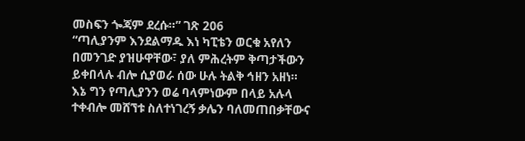መስፍን ጐጃም ደረሱ።” ገጽ 206
“ጣሊያንም እንደልማዱ እነ ካፒቴን ወርቁ አየለን በመንገድ ያዝሁዋቸው፣ ያለ ምሕረትም ቅጣታችውን ይቀበላሉ ብሎ ሲያወራ ሰው ሁሉ ትልቅ ኅዘን አዘነ። እኔ ግን የጣሊያንን ወሬ ባላምነውም በላይ አሉላ ተቀብሎ መሸኘቱ ስለተነገረኝ ቃሌን ባለመጠበቃቸውና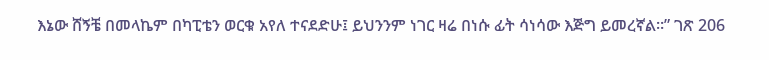እኔው ሸኝቼ በመላኬም በካፒቴን ወርቁ አየለ ተናደድሁ፤ ይህንንም ነገር ዛሬ በነሱ ፊት ሳነሳው እጅግ ይመረኛል።” ገጽ 206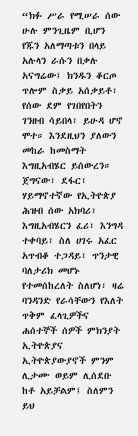“ክፉ ሥራ የሚሠራ ሰው ሁሉ ምንጊዜም ቢሆን የጁን አለማጣቱን በላይ አሉላን ራሱን በቃሉ አናግሬው፤ ክንዱን ቆርጦ ጥሎም ስቃይ አሰቃይቶ፣ የሰው ደም የገበየበትን ገንዘብ ሳይበላ፣ ይሁዳ ሆኖ ሞተ። እንደዚህን ያለውን መከራ ከመስማት እግዚአብሄር ይሰውረን። ጀግናው፣ ደፋር፣ ሃይማኖተኛው የኢትዮጵያ ሕዝብ ሰው አክባሪ፣ እግዚአብሄርን ፈሪ፣ እንግዳ ተቀባይ፣ ስለ ሀገሩ አፈር አጥብቆ ተጋዳይ፣ ጥንታዊ ባለታሪክ መሆኑ የተመሰከረለት ስለሆነ፣ ዛሬ ባንዳንድ የራሳቸውን የእለት ጥቅም ፈላጊዎችና ሐሰተኞች ሰዎች ምክንያት ኢትዮጵያና ኢትዮጵያውያኖች ምንም ሊታሙ ወይም ሊሰደቡ ከቶ አይቻልም፤ ስለምን ይህ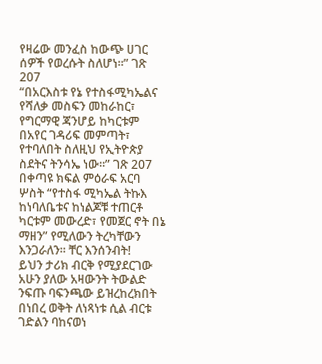የዛሬው መንፈስ ከውጭ ሀገር ሰዎች የወረሱት ስለሆነ።” ገጽ 207
“በአርእስቱ የኔ የተስፋሚካኤልና የሻለቃ መስፍን መከራከር፣ የግርማዊ ጃንሆይ ከካርቱም በአየር ገዳሪፍ መምጣት፣ የተባለበት ስለዚህ የኢትዮጵያ ስደትና ትንሳኤ ነው።” ገጽ 207
በቀጣዩ ክፍል ምዕራፍ አርባ ሦስት “የተስፋ ሚካኤል ትኩእ ከነባለቤቱና ከነልጆቹ ተጠርቶ ካርቱም መውረድ፣ የመጀር ኖት በኔ ማዘን” የሚለውን ትረካቸውን እንጋራለን። ቸር እንሰንብት!
ይህን ታሪክ ብርቅ የሚያደርገው አሁን ያለው አዛውንት ትውልድ ንፍጡ ባፍንጫው ይዝረከረክበት በነበረ ወቅት ለነጻነቱ ሲል ብርቱ ገድልን ባከናወነ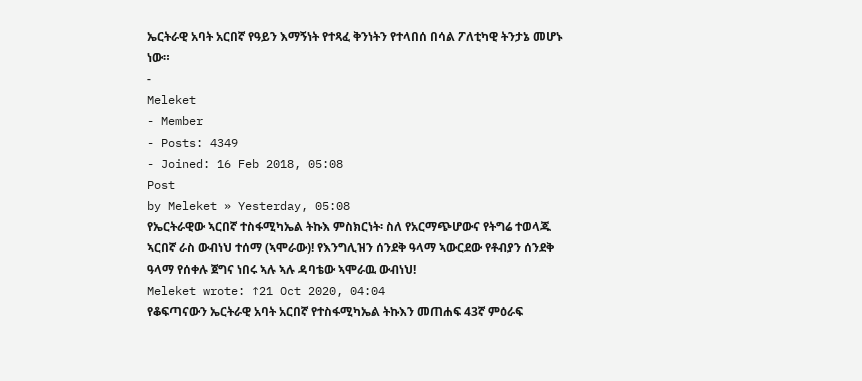ኤርትራዊ አባት አርበኛ የዓይን እማኝነት የተጻፈ ቅንነትን የተላበሰ በሳል ፖለቲካዊ ትንታኔ መሆኑ ነው።
-
Meleket
- Member
- Posts: 4349
- Joined: 16 Feb 2018, 05:08
Post
by Meleket » Yesterday, 05:08
የኤርትራዊው ኣርበኛ ተስፋሚካኤል ትኩእ ምስክርነት፡ ስለ የአርማጭሆውና የትግሬ ተወላጁ ኣርበኛ ራስ ውብነህ ተሰማ (ኣሞራው)! የእንግሊዝን ሰንደቅ ዓላማ ኣውርደው የቶብያን ሰንደቅ ዓላማ የሰቀሉ ጀግና ነበሩ ኣሉ ኣሉ ዳባቴው ኣሞራዉ ውብነህ!
Meleket wrote: ↑21 Oct 2020, 04:04
የቆፍጣናውን ኤርትራዊ አባት አርበኛ የተስፋሚካኤል ትኩእን መጠሐፍ 43ኛ ምዕራፍ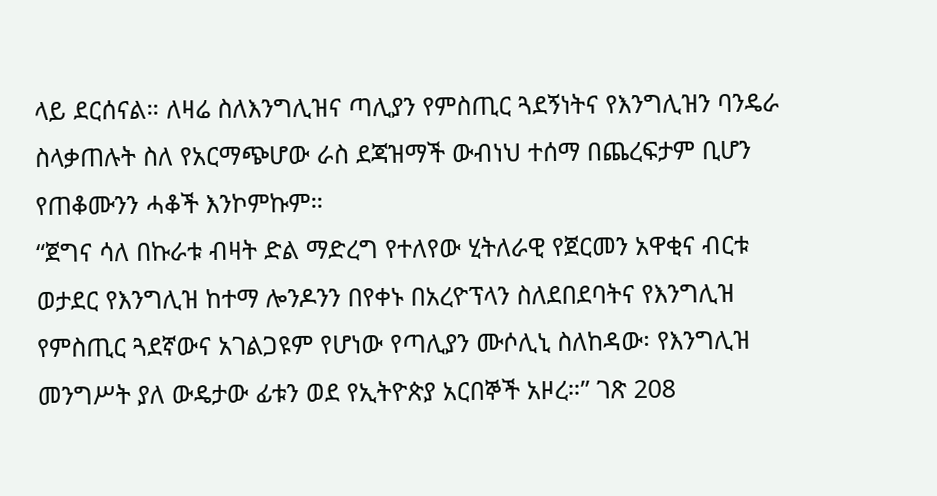ላይ ደርሰናል። ለዛሬ ስለእንግሊዝና ጣሊያን የምስጢር ጓደኝነትና የእንግሊዝን ባንዴራ ስላቃጠሉት ስለ የአርማጭሆው ራስ ደጃዝማች ውብነህ ተሰማ በጨረፍታም ቢሆን የጠቆሙንን ሓቆች እንኮምኩም።
“ጀግና ሳለ በኩራቱ ብዛት ድል ማድረግ የተለየው ሂትለራዊ የጀርመን አዋቂና ብርቱ ወታደር የእንግሊዝ ከተማ ሎንዶንን በየቀኑ በአረዮፕላን ስለደበደባትና የእንግሊዝ የምስጢር ጓደኛውና አገልጋዩም የሆነው የጣሊያን ሙሶሊኒ ስለከዳው፡ የእንግሊዝ መንግሥት ያለ ውዴታው ፊቱን ወደ የኢትዮጵያ አርበኞች አዞረ።” ገጽ 208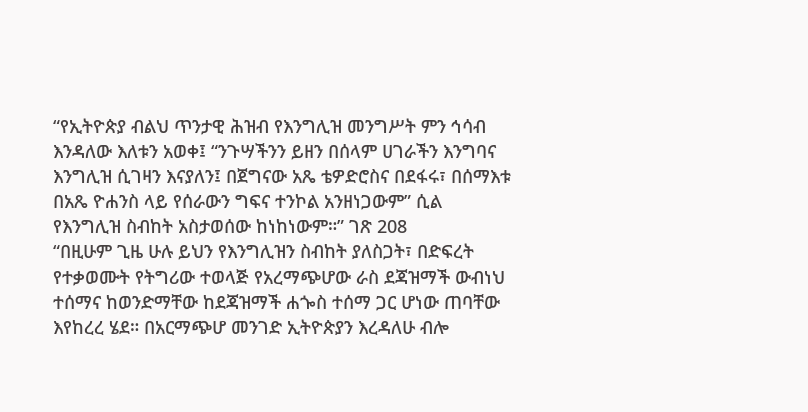“የኢትዮጵያ ብልህ ጥንታዊ ሕዝብ የእንግሊዝ መንግሥት ምን ኅሳብ እንዳለው እለቱን አወቀ፤ “ንጉሣችንን ይዘን በሰላም ሀገራችን እንግባና እንግሊዝ ሲገዛን እናያለን፤ በጀግናው አጼ ቴዎድሮስና በደፋሩ፣ በሰማእቱ በአጼ ዮሐንስ ላይ የሰራውን ግፍና ተንኮል አንዘነጋውም” ሲል የእንግሊዝ ስብከት አስታወሰው ከነከነውም።” ገጽ 208
“በዚሁም ጊዜ ሁሉ ይህን የእንግሊዝን ስብከት ያለስጋት፣ በድፍረት የተቃወሙት የትግሪው ተወላጅ የአረማጭሆው ራስ ደጃዝማች ውብነህ ተሰማና ከወንድማቸው ከደጃዝማች ሐጐስ ተሰማ ጋር ሆነው ጠባቸው እየከረረ ሄደ። በአርማጭሆ መንገድ ኢትዮጵያን እረዳለሁ ብሎ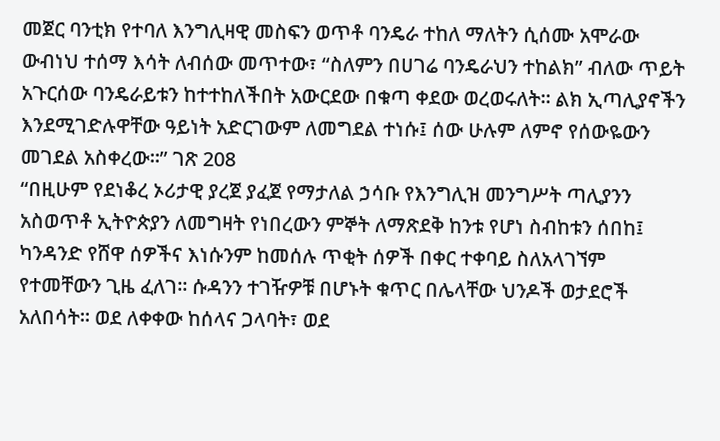መጀር ባንቲክ የተባለ እንግሊዛዊ መስፍን ወጥቶ ባንዴራ ተከለ ማለትን ሲሰሙ አሞራው ውብነህ ተሰማ እሳት ለብሰው መጥተው፣ “ስለምን በሀገሬ ባንዴራህን ተከልክ” ብለው ጥይት አጉርሰው ባንዴራይቱን ከተተከለችበት አውርደው በቁጣ ቀደው ወረወሩለት። ልክ ኢጣሊያኖችን እንደሚገድሉዋቸው ዓይነት አድርገውም ለመግደል ተነሱ፤ ሰው ሁሉም ለምኖ የሰውዬውን መገደል አስቀረው።” ገጽ 208
“በዚሁም የደነቆረ ኦሪታዊ ያረጀ ያፈጀ የማታለል ኃሳቡ የእንግሊዝ መንግሥት ጣሊያንን አስወጥቶ ኢትዮጵያን ለመግዛት የነበረውን ምኞት ለማጽደቅ ከንቱ የሆነ ስብከቱን ሰበከ፤ ካንዳንድ የሸዋ ሰዎችና እነሱንም ከመሰሉ ጥቂት ሰዎች በቀር ተቀባይ ስለአላገኘም የተመቸውን ጊዜ ፈለገ። ሱዳንን ተገዥዎቹ በሆኑት ቁጥር በሌላቸው ህንዶች ወታደሮች አለበሳት። ወደ ለቀቀው ከሰላና ጋላባት፣ ወደ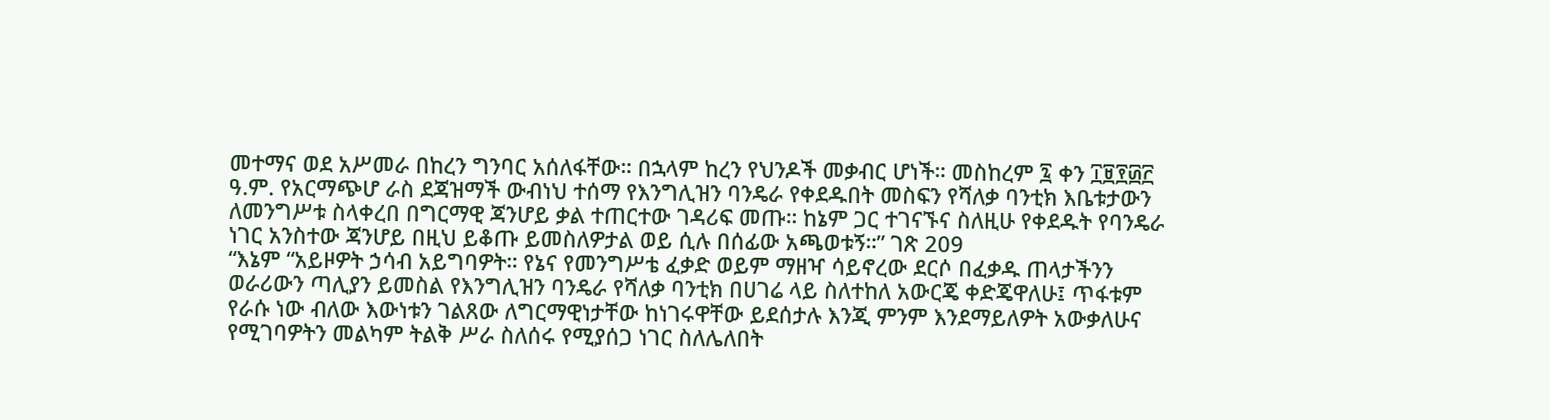መተማና ወደ አሥመራ በከረን ግንባር አሰለፋቸው። በኋላም ከረን የህንዶች መቃብር ሆነች። መስከረም ፯ ቀን ፲፱፻፴፫ ዓ.ም. የአርማጭሆ ራስ ደጃዝማች ውብነህ ተሰማ የእንግሊዝን ባንዴራ የቀደዱበት መስፍን የሻለቃ ባንቲክ እቤቱታውን ለመንግሥቱ ስላቀረበ በግርማዊ ጃንሆይ ቃል ተጠርተው ገዳሪፍ መጡ። ከኔም ጋር ተገናኙና ስለዚሁ የቀደዱት የባንዴራ ነገር አንስተው ጃንሆይ በዚህ ይቆጡ ይመስለዎታል ወይ ሲሉ በሰፊው አጫወቱኝ።” ገጽ 209
“እኔም “አይዞዎት ኃሳብ አይግባዎት። የኔና የመንግሥቴ ፈቃድ ወይም ማዘዣ ሳይኖረው ደርሶ በፈቃዱ ጠላታችንን ወራሪውን ጣሊያን ይመስል የእንግሊዝን ባንዴራ የሻለቃ ባንቲክ በሀገሬ ላይ ስለተከለ አውርጄ ቀድጄዋለሁ፤ ጥፋቱም የራሱ ነው ብለው እውነቱን ገልጸው ለግርማዊነታቸው ከነገሩዋቸው ይደሰታሉ እንጂ ምንም እንደማይለዎት አውቃለሁና የሚገባዎትን መልካም ትልቅ ሥራ ስለሰሩ የሚያሰጋ ነገር ስለሌለበት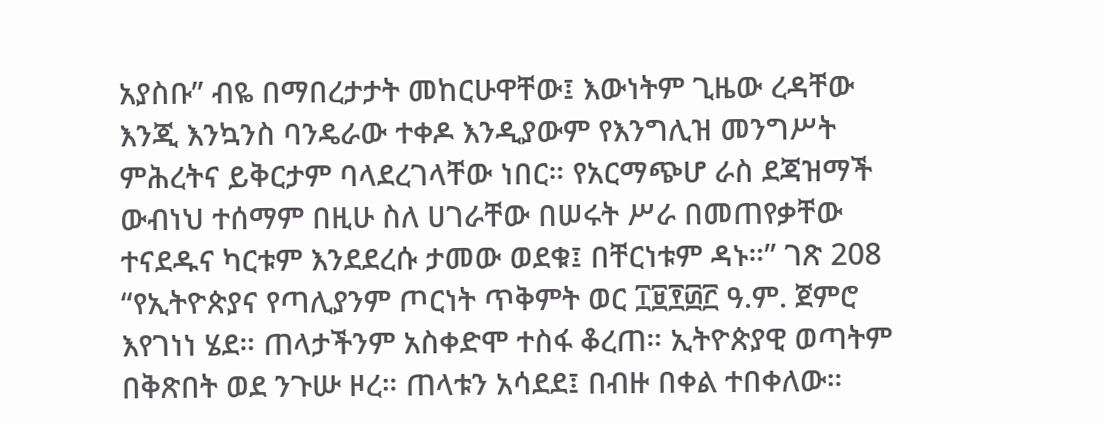አያስቡ” ብዬ በማበረታታት መከርሁዋቸው፤ እውነትም ጊዜው ረዳቸው እንጂ እንኳንስ ባንዴራው ተቀዶ እንዲያውም የእንግሊዝ መንግሥት ምሕረትና ይቅርታም ባላደረገላቸው ነበር። የአርማጭሆ ራስ ደጃዝማች ውብነህ ተሰማም በዚሁ ስለ ሀገራቸው በሠሩት ሥራ በመጠየቃቸው ተናደዱና ካርቱም እንደደረሱ ታመው ወደቁ፤ በቸርነቱም ዳኑ።” ገጽ 208
“የኢትዮጵያና የጣሊያንም ጦርነት ጥቅምት ወር ፲፱፻፴፫ ዓ.ም. ጀምሮ እየገነነ ሄደ። ጠላታችንም አስቀድሞ ተስፋ ቆረጠ። ኢትዮጵያዊ ወጣትም በቅጽበት ወደ ንጉሡ ዞረ። ጠላቱን አሳደደ፤ በብዙ በቀል ተበቀለው።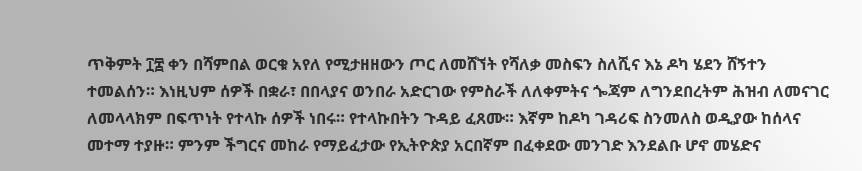ጥቅምት ፲፰ ቀን በሻምበል ወርቁ አየለ የሚታዘዘውን ጦር ለመሸኘት የሻለቃ መስፍን ስለሺና እኔ ዶካ ሄደን ሸኝተን ተመልሰን። እነዚህም ሰዎች በቋራ፣ በበላያና ወንበራ አድርገው የምስራች ለለቀምትና ጐጃም ለግንደበረትም ሕዝብ ለመናገር ለመላላክም በፍጥነት የተላኩ ሰዎች ነበሩ። የተላኩበትን ጉዳይ ፈጸሙ። እኛም ከዶካ ገዳሪፍ ስንመለስ ወዲያው ከሰላና መተማ ተያዙ። ምንም ችግርና መከራ የማይፈታው የኢትዮጵያ አርበኛም በፈቀደው መንገድ እንደልቡ ሆኖ መሄድና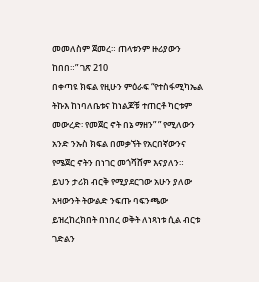መመለስም ጀመረ። ጠላቱንም ዙሪያውን ከበበ።” ገጽ 210
በቀጣዩ ክፍል የዚሁን ምዕራፍ “የተስፋሚካኤል ትኩእ ከነባለቤቱና ከነልጆቹ ተጠርቶ ካርቱም መውረድ፡ የመጀር ኖት በኔ ማዘን” ” የሚለውን አንድ ንኡስ ክፍል በመቃኘት የአርበኛውንና የሜጀር ኖትን በነገር መጎሻሸም እናያለን።
ይህን ታሪክ ብርቅ የሚያደርገው አሁን ያለው አዛውንት ትውልድ ንፍጡ ባፍንጫው ይዝረከረክበት በነበረ ወቅት ለነጻነቱ ሲል ብርቱ ገድልን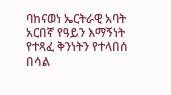ባከናወነ ኤርትራዊ አባት አርበኛ የዓይን እማኝነት የተጻፈ ቅንነትን የተላበሰ በሳል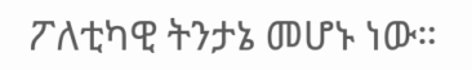ፖለቲካዊ ትንታኔ መሆኑ ነው።